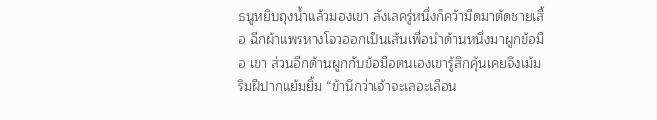ธนูหยิบถุงน้ำแล้วมองเขา ลังเลครู่หนึ่งก็คว้ามีดมาตัดชายเสื้อ ฉีกผ้าแพรหางโจวออกเป็นเส้นเพื่อนำด้านหนึ่งมาผูกข้อมือ เขา ส่วนอีกด้านผูกกับข้อมือตนเองเขารู้สึกคุ้นเคยจึงเม้มริมฝีปากแย้มยิ้ม “ข้านึกว่าเจ้าจะเลอะเลือน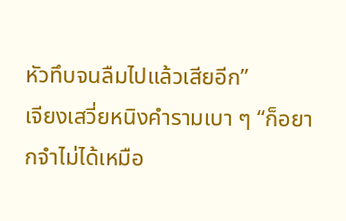หัวทึบจนลืมไปแล้วเสียอีก”
เจียงเสวี่ยหนิงคำรามเบา ๆ “ก็อยากจำไม่ได้เหมือ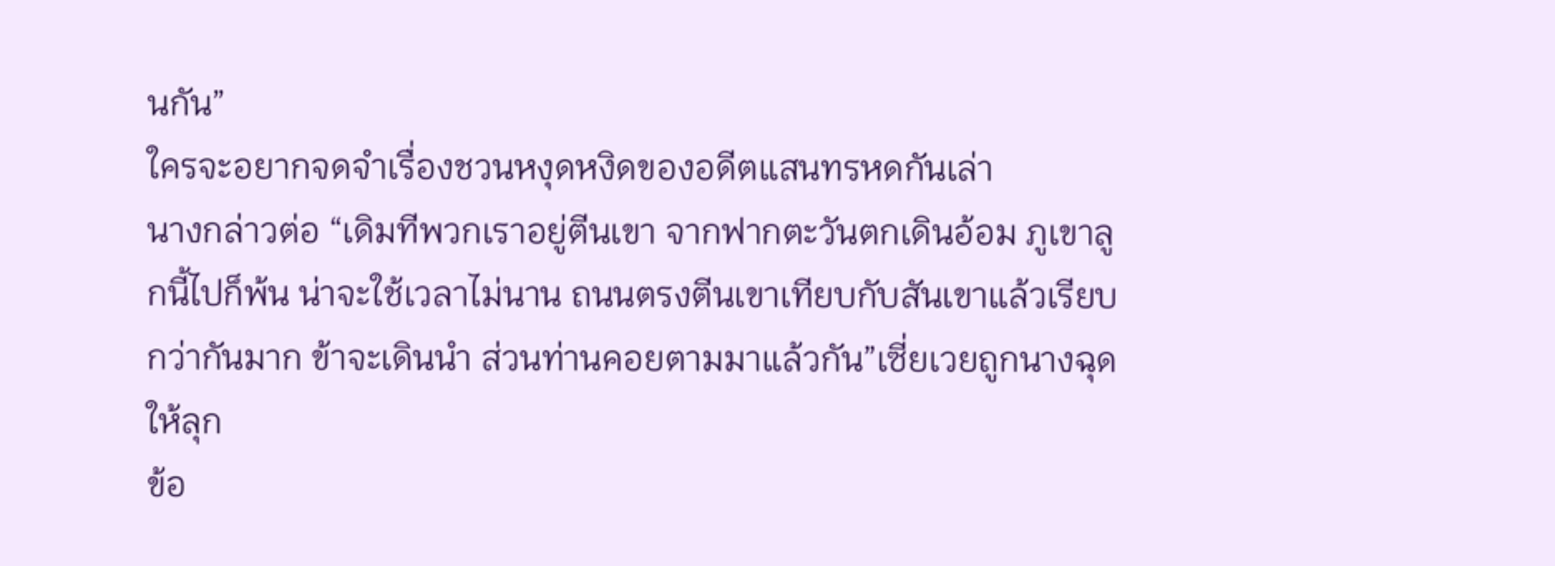นกัน”
ใครจะอยากจดจำเรื่องชวนหงุดหงิดของอดีตแสนทรหดกันเล่า
นางกล่าวต่อ “เดิมทีพวกเราอยู่ตีนเขา จากฟากตะวันตกเดินอ้อม ภูเขาลูกนี้ไปก็พ้น น่าจะใช้เวลาไม่นาน ถนนตรงตีนเขาเทียบกับสันเขาแล้วเรียบกว่ากันมาก ข้าจะเดินนำ ส่วนท่านคอยตามมาแล้วกัน”เซี่ยเวยถูกนางฉุดให้ลุก
ข้อ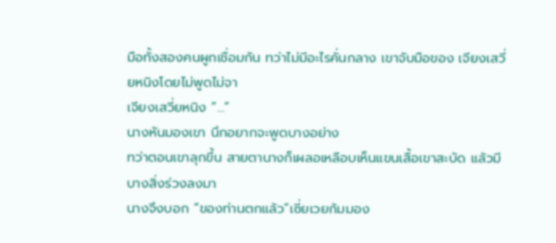มือทั้งสองคนผูกเชื่อมกัน ทว่าไม่มีอะไรคั่นกลาง เขาจับมือของ เจียงเสวี่ยหนิงโดยไม่พูดไม่จา
เจียงเสวี่ยหนิง “…”
นางหันมองเขา นึกอยากจะพูดบางอย่าง
ทว่าตอนเขาลุกขึ้น สายตานางก็เผลอเหลือบเห็นแขนเสื้อเขาสะบัด แล้วมีบางสิ่งร่วงลงมา
นางจึงบอก “ของท่านตกแล้ว”เซี่ยเวยก้มมอง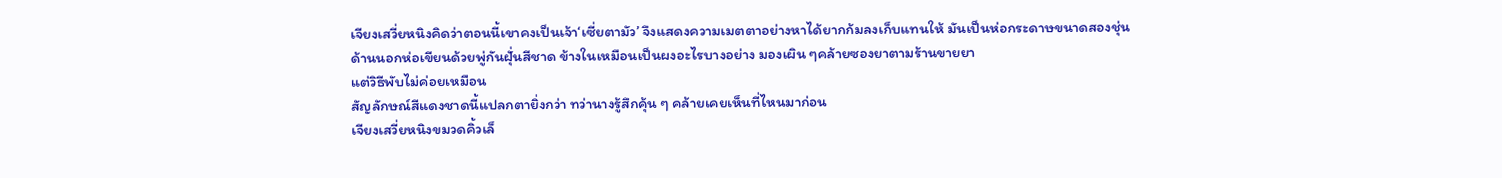เจียงเสวี่ยหนิงคิดว่าตอนนี้เขาคงเป็นเจ้า‘เซี่ยตามัว’ จึงแสดงความเมตตาอย่างหาได้ยากก้มลงเก็บแทนให้ มันเป็นห่อกระดาษขนาดสองชุ่น ด้านนอกห่อเขียนด้วยพู่กันฝุั่นสีชาด ข้างในเหมือนเป็นผงอะไรบางอย่าง มองเผิน ๆคล้ายซองยาตามร้านขายยา
แต่วิธีพับไม่ค่อยเหมือน
สัญลักษณ์สีแดงชาดนี้แปลกตายิ่งกว่า ทว่านางรู้สึกคุ้น ๆ คล้ายเคยเห็นที่ไหนมาก่อน
เจียงเสวี่ยหนิงขมวดคิ้วเล็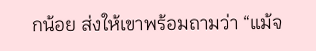กน้อย ส่งให้เขาพร้อมถามว่า “แม้จ